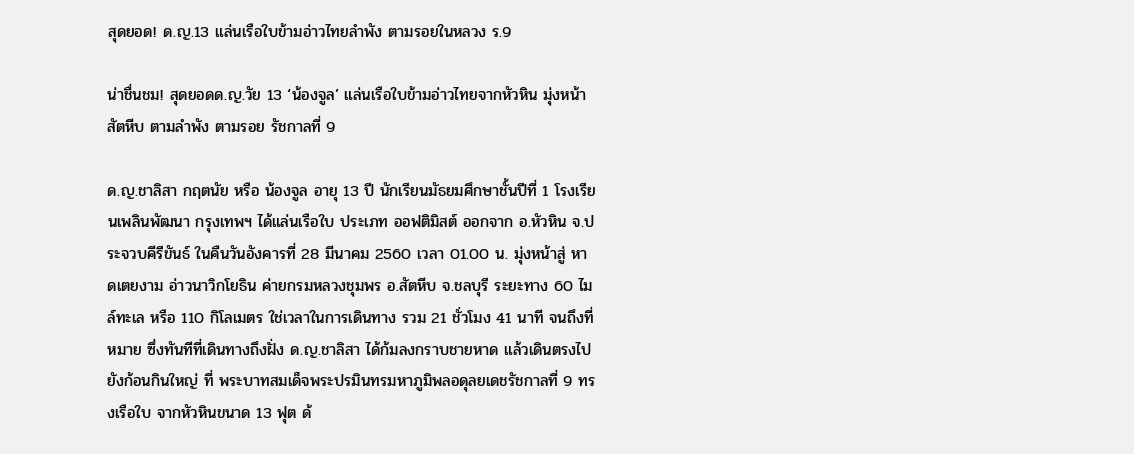สุดยอด! ด.ญ.13 แล่นเรือใบข้ามอ่าวไทยลำพัง ตามรอยในหลวง ร.9

น่าชื่นชม! สุดยอดด.ญ.วัย 13 ‘น้องจูล’ แล่นเรือใบข้ามอ่าวไทยจากหัวหิน มุ่งหน้า สัตหีบ ตามลำพัง ตามรอย รัชกาลที่ 9

ด.ญ.ชาลิสา กฤตนัย หรือ น้องจูล อายุ 13 ปี นักเรียนมัธยมศึกษาชั้นปีที่ 1 โรงเรียนเพลินพัฒนา กรุงเทพฯ ได้แล่นเรือใบ ประเภท ออฟติมิสต์ ออกจาก อ.หัวหิน จ.ประจวบคีรีขันธ์ ในคืนวันอังคารที่ 28 มีนาคม 2560 เวลา 01.00 น. มุ่งหน้าสู่ หาดเตยงาม อ่าวนาวิกโยธิน ค่ายกรมหลวงชุมพร อ.สัตหีบ จ.ชลบุรี ระยะทาง 60 ไมล์ทะเล หรือ 110 กิโลเมตร ใช่เวลาในการเดินทาง รวม 21 ชั่วโมง 41 นาที จนถึงที่หมาย ซึ่งทันทีที่เดินทางถึงฝั่ง ด.ญ.ชาลิสา ได้ก้มลงกราบชายหาด แล้วเดินตรงไปยังก้อนกินใหญ่ ที่ พระบาทสมเด็จพระปรมินทรมหาภูมิพลอดุลยเดชรัชกาลที่ 9 ทรงเรือใบ จากหัวหินขนาด 13 ฟุต ด้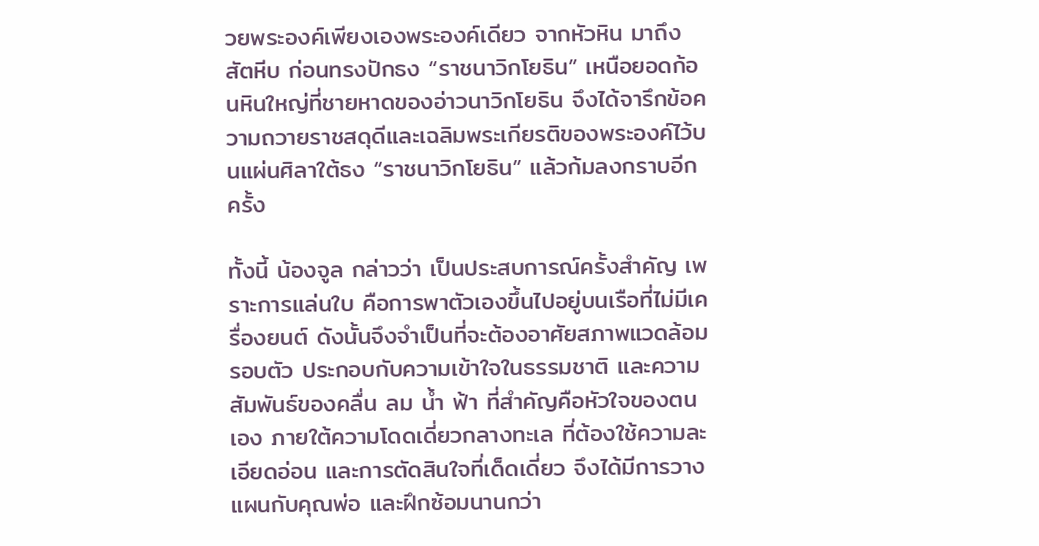วยพระองค์เพียงเองพระองค์เดียว จากหัวหิน มาถึงสัตหีบ ก่อนทรงปักธง “ราชนาวิกโยธิน” เหนือยอดก้อนหินใหญ่ที่ชายหาดของอ่าวนาวิกโยธิน จึงได้จารึกข้อความถวายราชสดุดีและเฉลิมพระเกียรติของพระองค์ไว้บนแผ่นศิลาใต้ธง “ราชนาวิกโยธิน” แล้วก้มลงกราบอีกครั้ง

ทั้งนี้ น้องจูล กล่าวว่า เป็นประสบการณ์ครั้งสำคัญ เพราะการแล่นใบ คือการพาตัวเองขึ้นไปอยู่บนเรือที่ไม่มีเครื่องยนต์ ดังนั้นจึงจำเป็นที่จะต้องอาศัยสภาพแวดล้อมรอบตัว ประกอบกับความเข้าใจในธรรมชาติ และความสัมพันธ์ของคลื่น ลม น้ำ ฟ้า ที่สำคัญคือหัวใจของตนเอง ภายใต้ความโดดเดี่ยวกลางทะเล ที่ต้องใช้ความละเอียดอ่อน และการตัดสินใจที่เด็ดเดี่ยว จึงได้มีการวางแผนกับคุณพ่อ และฝึกซ้อมนานกว่า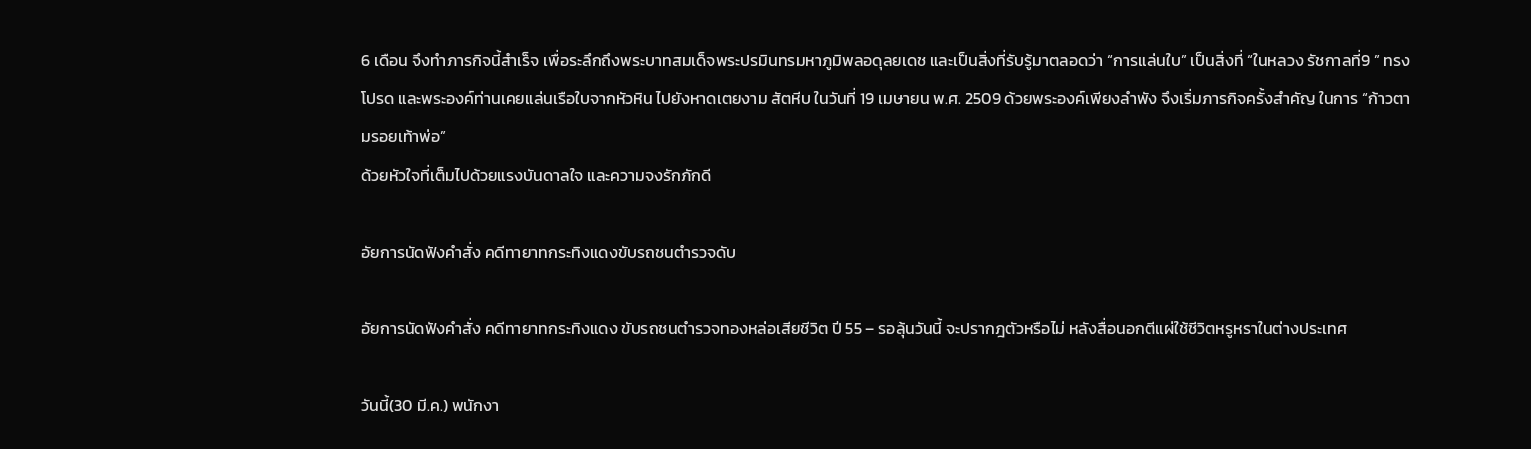6 เดือน จึงทำภารกิจนี้สำเร็จ เพื่อระลึกถึงพระบาทสมเด็จพระปรมินทรมหาภูมิพลอดุลยเดช และเป็นสิ่งที่รับรู้มาตลอดว่า “การแล่นใบ” เป็นสิ่งที่ “ในหลวง รัชกาลที่9 ” ทรงโปรด และพระองค์ท่านเคยแล่นเรือใบจากหัวหิน ไปยังหาดเตยงาม สัตหีบ ในวันที่ 19 เมษายน พ.ศ. 2509 ด้วยพระองค์เพียงลำพัง จึงเริ่มภารกิจครั้งสำคัญ ในการ “ก้าวตามรอยเท้าพ่อ”
ด้วยหัวใจที่เต็มไปด้วยแรงบันดาลใจ และความจงรักภักดี

อัยการนัดฟังคำสั่ง คดีทายาทกระทิงแดงขับรถชนตำรวจดับ

อัยการนัดฟังคำสั่ง คดีทายาทกระทิงแดง ขับรถชนตำรวจทองหล่อเสียชีวิต ปี 55 – รอลุ้นวันนี้ จะปรากฎตัวหรือไม่ หลังสื่อนอกตีแผ่ใช้ชีวิตหรูหราในต่างประเทศ

วันนี้(30 มี.ค.) พนักงา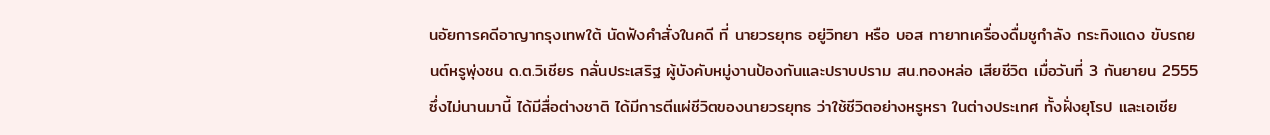นอัยการคดีอาญากรุงเทพใต้ นัดฟังคำสั่งในคดี ที่ นายวรยุทธ อยู่วิทยา หรือ บอส ทายาทเครื่องดื่มชูกำลัง กระทิงแดง ขับรถยนต์หรูพุ่งชน ด.ต.วิเชียร กลั่นประเสริฐ ผู้บังคับหมู่งานป้องกันและปราบปราม สน.ทองหล่อ เสียชีวิต เมื่อวันที่ 3 กันยายน 2555 ซึ่งไม่นานมานี้ ได้มีสื่อต่างชาติ ได้มีการตีแผ่ชีวิตของนายวรยุทธ ว่าใช้ชีวิตอย่างหรูหรา ในต่างประเทศ ทั้งฝั่งยุโรป และเอเชีย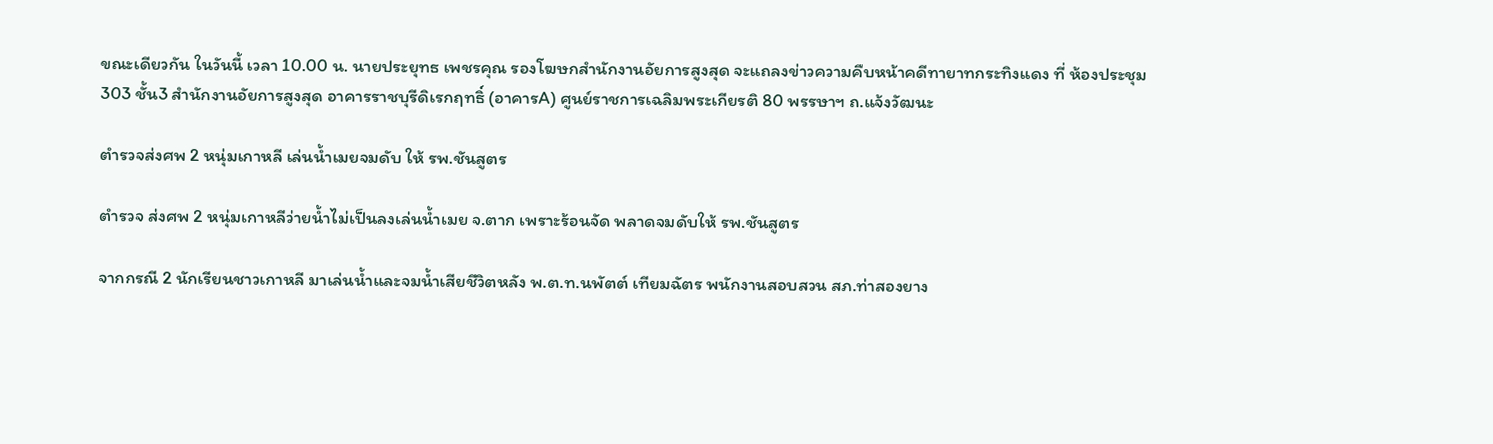ขณะเดียวกัน ในวันนี้ เวลา 10.00 น. นายประยุทธ เพชรคุณ รองโฆษกสำนักงานอัยการสูงสุด จะแถลงข่าวความคืบหน้าคดีทายาทกระทิงแดง ที่ ห้องประชุม303 ชั้น3 สำนักงานอัยการสูงสุด อาคารราชบุรีดิเรกฤทธิ์ (อาคารA) ศูนย์ราชการเฉลิมพระเกียรติ 80 พรรษาฯ ถ.แจ้งวัฒนะ

ตำรวจส่งศพ 2 หนุ่มเกาหลี เล่นน้ำเมยจมดับ ให้ รพ.ชันสูตร

ตำรวจ ส่งศพ 2 หนุ่มเกาหลีว่ายน้ำไม่เป็นลงเล่นน้ำเมย จ.ตาก เพราะร้อนจัด พลาดจมดับให้ รพ.ชันสูตร

จากกรณี 2 นักเรียนชาวเกาหลี มาเล่นน้ำและจมน้ำเสียชีวิตหลัง พ.ต.ท.นพัตต์ เทียมฉัตร พนักงานสอบสวน สภ.ท่าสองยาง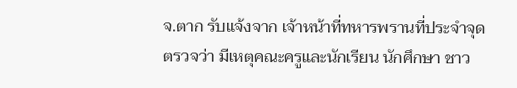จ.ตาก รับแจ้งจาก เจ้าหน้าที่ทหารพรานที่ประจำจุดตรวจว่า มีเหตุคณะครูและนักเรียน นักศึกษา ชาว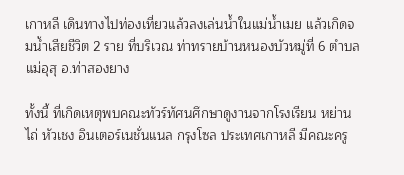เกาหลี เดินทางไปท่องเที่ยวแล้วลงเล่นน้ำในแม่น้ำเมย แล้วเกิดจมน้ำเสียชีวิต 2 ราย ที่บริเวณ ท่าทรายบ้านหนองบัวหมู่ที่ 6 ตำบลแม่อุสุ อ.ท่าสองยาง

ทั้งนี้ ที่เกิดเหตุพบคณะทัวร์ทัศนศึกษาดูงานจากโรงเรียน หย่านไถ่ หัวเชง อินเตอร์เนชั่นแนล กรุงโซล ประเทศเกาหลี มีคณะครู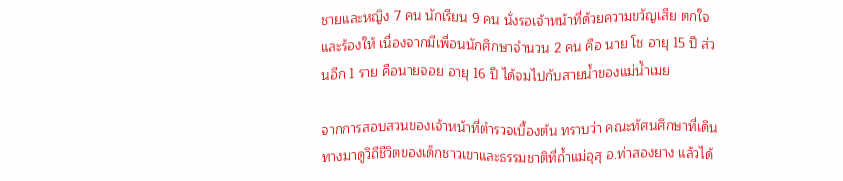ชายและหญิง 7 คน นักเรียน 9 คน นั่งรอเจ้าหน้าที่ด้วยความขวัญเสีย ตกใจ และร้องให้ เนื่องจากมีเพื่อนนักศึกษาจำนวน 2 คน คือ นาย โช อายุ 15 ปี ส่วนอีก 1 ราย คือนายจอย อายุ 16 ปี ได้จมไปกับสายน้ำของแม่น้ำเมย

จากการสอบสวนของเจ้าหน้าที่ตำรวจเบื้องต้น ทราบว่า คณะทัศนศึกษาที่เดินทางมาดูวิถีชีวิตของเด็กชาวเขาและธรรมชาติที่ถ้ำแม่อุสุ อ.ท่าสองยาง แล้วได้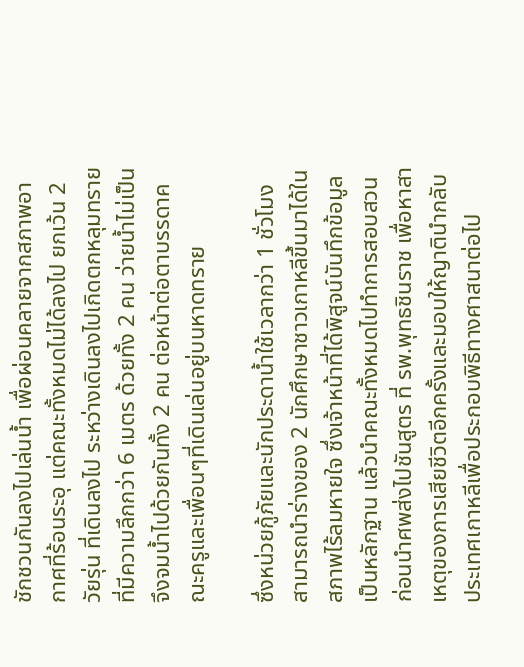ชักชวนกันลงไปเล่นน้ำ เพื่อผ่อนคลายจากสภาพอากาศที่ร้อนระอุ แต่คณะทั้งหมดไม่ได้ลงไป ยกเว้น 2 วัยรุ่น ที่เดินลงไป ระหว่างเดินลงไปเกิดตกหลุมทรายที่มีความลึกกว่า 6 เมตร ด้วยทั้ง 2 คน ว่ายน้ำไม่เป็นจึงจมน้ำไปด้วยกันทั้ง 2 คน ต่อหน้าต่อตาบรรดาคณะครูและเพื่อนๆที่เดินเล่นอยู่บนหาดทราย

ซึ่งหน่วยกู้ภัยและนักประดาน้ำใช้เวลากว่า 1 ชั่วโมง สามารถนำร่างของ 2 นักศึกษาชาวเกาหลีขึ้นมาได้ในสภาพไร้ลมหายใจ ซึ่งเจ้าหน้าที่ได้พิสูจน์บันทึกข้อมูลเป็นหลักฐาน แล้วนำคณะทั้งหมดไปทำการสอบสวน ก่อนนำศพส่งไปชันสูตร ที่ รพ.พุทธชินราช เพื่อหาสาเหตุของการเสียชีวิตอีกครั้งและมอบให้ญาตินำกลับประเทศเกาหลีเพื่อประกอบพิธีทางศาสนาต่อไป